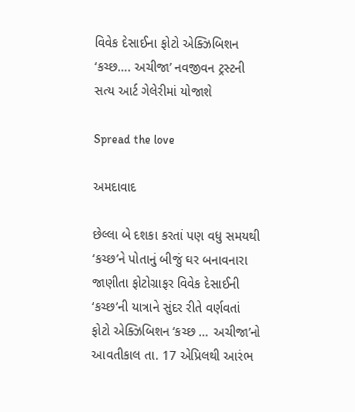વિવેક દેસાઈના ફોટો એક્ઝિબિશન ‘કચ્છ…. અચીજા’ નવજીવન ટ્રસ્ટની સત્ય આર્ટ ગેલેરીમાં યોજાશે

Spread the love

અમદાવાદ

છેલ્લા બે દશકા કરતાં પણ વધુ સમયથી ‘કચ્છ’ને પોતાનું બીજું ઘર બનાવનારા જાણીતા ફોટોગ્રાફર વિવેક દેસાઈની ‘કચ્છ’ની યાત્રાને સુંદર રીતે વર્ણવતાં ફોટો એક્ઝિબિશન ‘કચ્છ … અચીજા’નો આવતીકાલ તા. 17 એપ્રિલથી આરંભ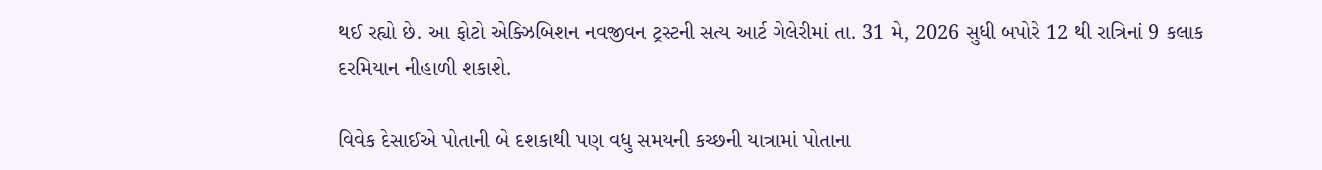થઈ રહ્યો છે. આ ફોટો એક્ઝિબિશન નવજીવન ટ્રસ્ટની સત્ય આર્ટ ગેલેરીમાં તા. 31 મે, 2026 સુધી બપોરે 12 થી રાત્રિનાં 9 કલાક દરમિયાન નીહાળી શકાશે.

વિવેક દેસાઈએ પોતાની બે દશકાથી પણ વધુ સમયની કચ્છની યાત્રામાં પોતાના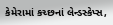કેમેરામાં કચ્છનાં લેન્ડસ્કેપ્સ,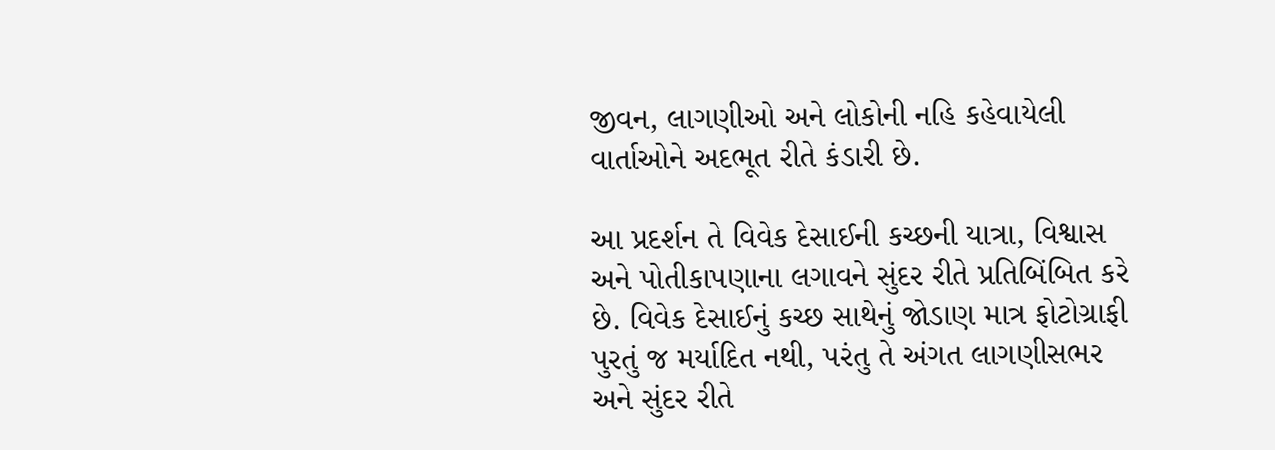જીવન, લાગણીઓ અને લોકોની નહિ કહેવાયેલી વાર્તાઓને અદભૂત રીતે કંડારી છે.

આ પ્રદર્શન તે વિવેક દેસાઈની કચ્છની યાત્રા, વિશ્વાસ અને પોતીકાપણાના લગાવને સુંદર રીતે પ્રતિબિંબિત કરે છે. વિવેક દેસાઈનું કચ્છ સાથેનું જોડાણ માત્ર ફોટોગ્રાફી પુરતું જ મર્યાદિત નથી, પરંતુ તે અંગત લાગણીસભર અને સુંદર રીતે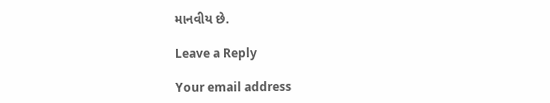માનવીય છે.

Leave a Reply

Your email address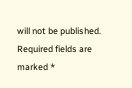will not be published. Required fields are marked *